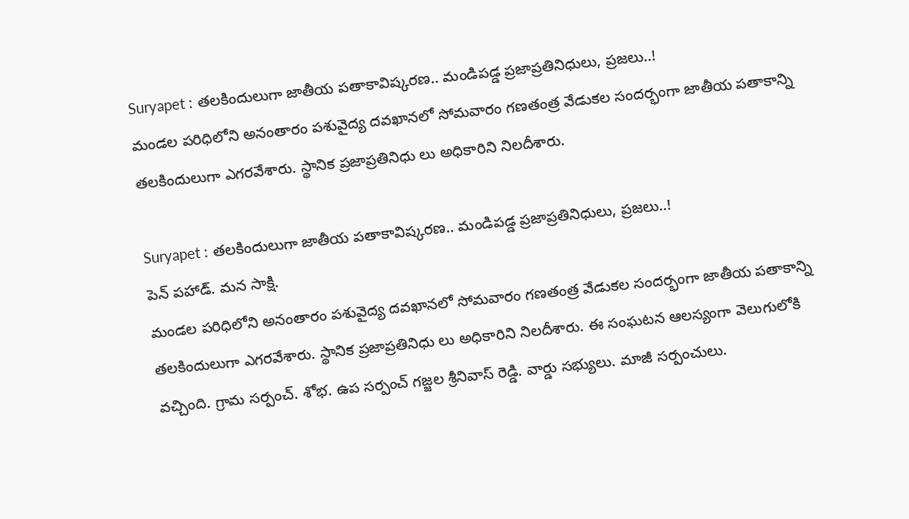Suryapet : తలకిందులుగా జాతీయ పతాకావిష్కరణ.. మండిపడ్డ ప్రజాప్రతినిధులు, ప్రజలు..!
మండల పరిధిలోని అనంతారం పశువైద్య దవఖానలో సోమవారం గణతంత్ర వేడుకల సందర్భంగా జాతీయ పతాకాన్ని తలకిందులుగా ఎగరవేశారు. స్థానిక ప్రజాప్రతినిధు లు అధికారిని నిలదీశారు.

Suryapet : తలకిందులుగా జాతీయ పతాకావిష్కరణ.. మండిపడ్డ ప్రజాప్రతినిధులు, ప్రజలు..!
పెన్ పహాడ్. మన సాక్షి.
మండల పరిధిలోని అనంతారం పశువైద్య దవఖానలో సోమవారం గణతంత్ర వేడుకల సందర్భంగా జాతీయ పతాకాన్ని తలకిందులుగా ఎగరవేశారు. స్థానిక ప్రజాప్రతినిధు లు అధికారిని నిలదీశారు. ఈ సంఘటన ఆలస్యంగా వెలుగులోకి వచ్చింది. గ్రామ సర్పంచ్. శోభ. ఉప సర్పంచ్ గజ్జల శ్రీనివాస్ రెడ్డి. వార్డు సభ్యులు. మాజీ సర్పంచులు.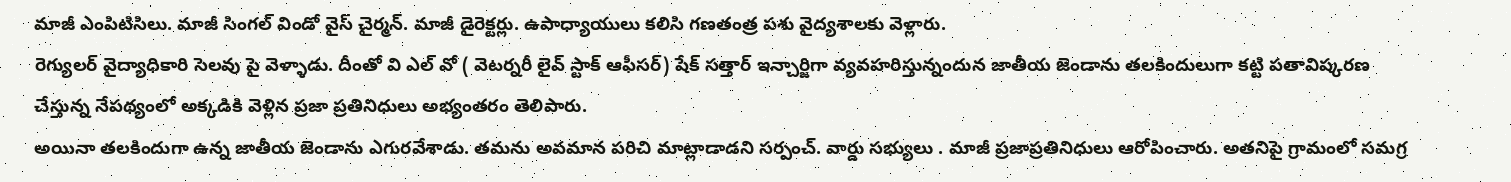మాజీ ఎంపిటిసిలు. మాజీ సింగల్ విండో వైస్ చైర్మన్. మాజీ డైరెక్టర్లు. ఉపాధ్యాయులు కలిసి గణతంత్ర పశు వైద్యశాలకు వెళ్లారు.
రెగ్యులర్ వైద్యాధికారి సెలవు పై వెళ్ళాడు. దీంతో వి ఎల్ వో ( వెటర్నరీ లైవ్ స్టాక్ ఆఫీసర్) షేక్ సత్తార్ ఇన్చార్జిగా వ్యవహరిస్తున్నందున జాతీయ జెండాను తలకిందులుగా కట్టి పతావిష్కరణ చేస్తున్న నేపథ్యంలో అక్కడికి వెళ్లిన ప్రజా ప్రతినిధులు అభ్యంతరం తెలిపారు.
అయినా తలకిందుగా ఉన్న జాతీయ జెండాను ఎగురవేశాడు. తమను అవమాన పరిచి మాట్లాడాడని సర్పంచ్. వార్డు సభ్యులు . మాజీ ప్రజాప్రతినిధులు ఆరోపించారు. అతనిపై గ్రామంలో సమగ్ర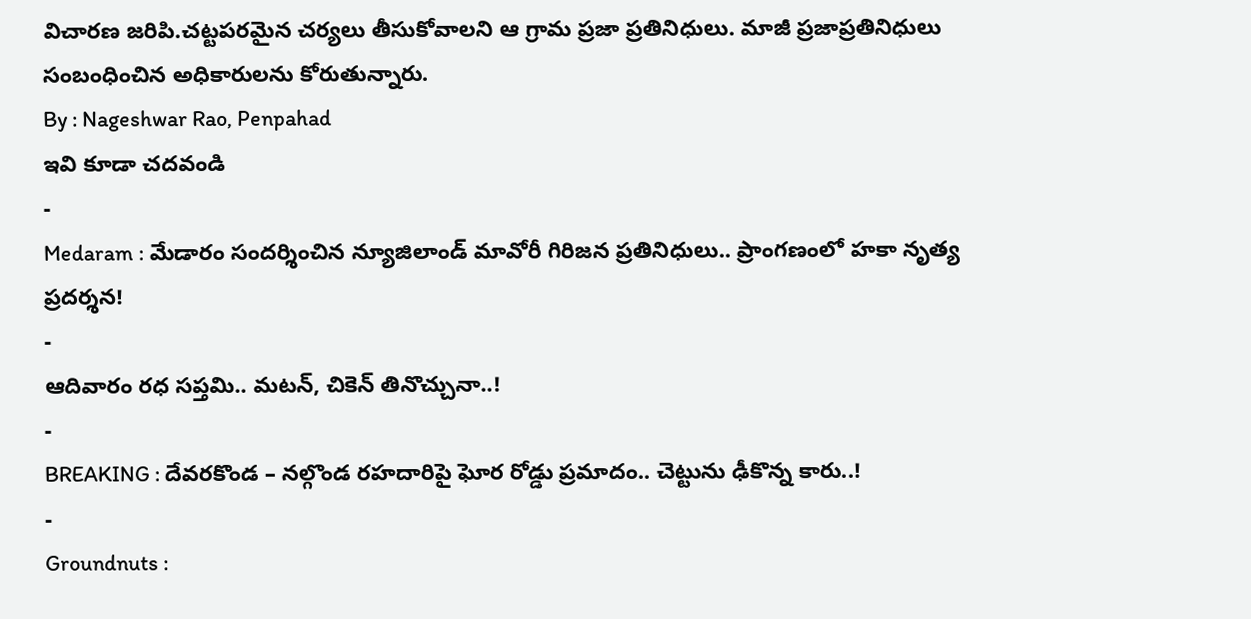విచారణ జరిపి.చట్టపరమైన చర్యలు తీసుకోవాలని ఆ గ్రామ ప్రజా ప్రతినిధులు. మాజీ ప్రజాప్రతినిధులు సంబంధించిన అధికారులను కోరుతున్నారు.
By : Nageshwar Rao, Penpahad
ఇవి కూడా చదవండి
-
Medaram : మేడారం సందర్శించిన న్యూజిలాండ్ మావోరీ గిరిజన ప్రతినిధులు.. ప్రాంగణంలో హకా నృత్య ప్రదర్శన!
-
ఆదివారం రధ సప్తమి.. మటన్, చికెన్ తినొచ్చునా..!
-
BREAKING : దేవరకొండ – నల్గొండ రహదారిపై ఘోర రోడ్డు ప్రమాదం.. చెట్టును ఢీకొన్న కారు..!
-
Groundnuts :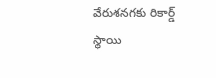వేరుశనగకు రికార్డ్ స్థాయి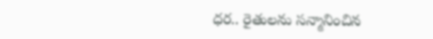ధర.. రైతులను సన్మానించిన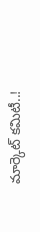మార్కెట్ కమిటీ..!